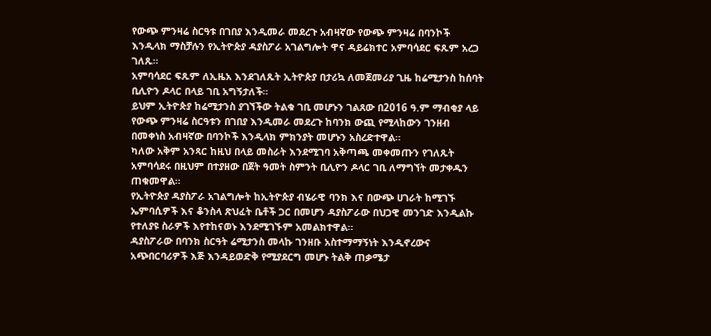የውጭ ምንዛሬ ስርዓቱ በገበያ እንዲመራ መደረጉ አብዛኛው የውጭ ምንዛሬ በባንኮች እንዲላክ ማስቻሉን የኢትዮጵያ ዳያስፖራ አገልግሎት ዋና ዳይሬክተር አምባሳደር ፍጹም አረጋ ገለጹ።
አምባሳደር ፍጹም ለኢዜአ እንደገለጹት ኢትዮጵያ በታሪኳ ለመጀመሪያ ጊዜ ከሬሚታንስ ከሰባት ቢሊዮን ዶላር በላይ ገቢ አግኝታለች።
ይህም ኢትዮጵያ ከሬሚታንስ ያገኘችው ትልቁ ገቢ መሆኑን ገልጸው በ2016 ዓ.ም ማብቂያ ላይ የውጭ ምንዛሬ ስርዓቱን በገበያ እንዲመራ መደረጉ ከባንክ ውጪ የሚላከውን ገንዘብ በመቀነስ አብዛኛው በባንኮች እንዲላክ ምክንያት መሆኑን አስረድተዋል።
ካለው አቅም አንጻር ከዚህ በላይ መስራት እንደሚገባ አቅጣጫ መቀመጡን የገለጹት አምባሳደሩ በዚህም በተያዘው በጀት ዓመት ስምንት ቢሊዮን ዶላር ገቢ ለማግኘት መታቀዱን ጠቁመዋል።
የኢትዮጵያ ዳያስፖራ አገልግሎት ከኢትዮጵያ ብሄራዊ ባንክ እና በውጭ ሀገራት ከሚገኙ ኤምባሲዎች እና ቆንስላ ጽህፈት ቤቶች ጋር በመሆን ዳያስፖራው በህጋዊ መንገድ እንዲልኩ የተለያዩ ስራዎች እየተከናወኑ እንደሚገኙም አመልክተዋል።
ዳያስፖራው በባንክ ስርዓት ሬሚታንስ መላኩ ገንዘቡ አስተማማኝነት እንዲኖረውና አጭበርባሪዎች እጅ እንዳይወድቅ የሚያደርግ መሆኑ ትልቅ ጠቃሜታ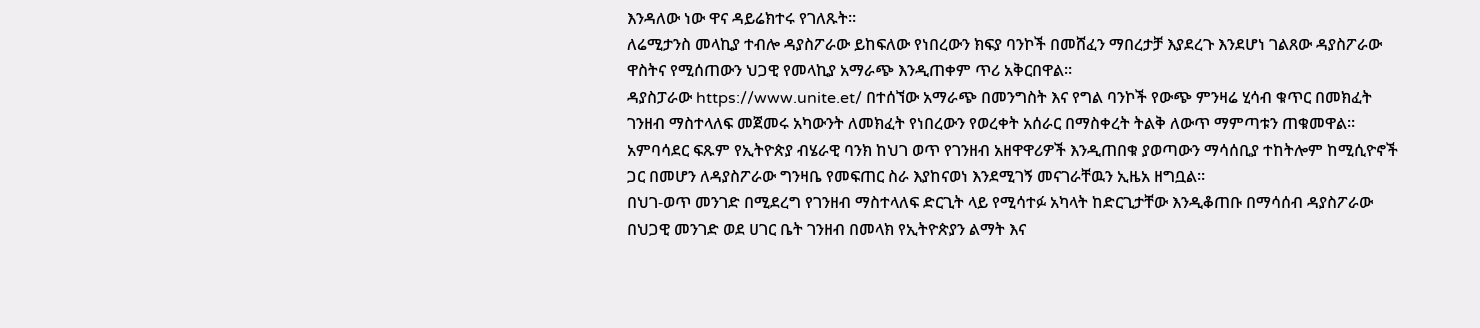እንዳለው ነው ዋና ዳይሬክተሩ የገለጹት።
ለሬሚታንስ መላኪያ ተብሎ ዳያስፖራው ይከፍለው የነበረውን ክፍያ ባንኮች በመሸፈን ማበረታቻ እያደረጉ እንደሆነ ገልጸው ዳያስፖራው ዋስትና የሚሰጠውን ህጋዊ የመላኪያ አማራጭ እንዲጠቀም ጥሪ አቅርበዋል።
ዳያስፓራው https://www.unite.et/ በተሰኘው አማራጭ በመንግስት እና የግል ባንኮች የውጭ ምንዛሬ ሂሳብ ቁጥር በመክፈት ገንዘብ ማስተላለፍ መጀመሩ አካውንት ለመክፈት የነበረውን የወረቀት አሰራር በማስቀረት ትልቅ ለውጥ ማምጣቱን ጠቁመዋል።
አምባሳደር ፍጹም የኢትዮጵያ ብሄራዊ ባንክ ከህገ ወጥ የገንዘብ አዘዋዋሪዎች እንዲጠበቁ ያወጣውን ማሳሰቢያ ተከትሎም ከሚሲዮኖች ጋር በመሆን ለዳያስፖራው ግንዛቤ የመፍጠር ስራ እያከናወነ እንደሚገኝ መናገራቸዉን ኢዜአ ዘግቧል።
በህገ-ወጥ መንገድ በሚደረግ የገንዘብ ማስተላለፍ ድርጊት ላይ የሚሳተፉ አካላት ከድርጊታቸው እንዲቆጠቡ በማሳሰብ ዳያስፖራው በህጋዊ መንገድ ወደ ሀገር ቤት ገንዘብ በመላክ የኢትዮጵያን ልማት እና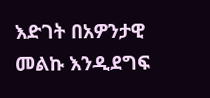እድገት በአዎንታዊ መልኩ እንዲደግፍ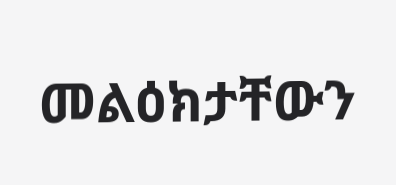መልዕክታቸውን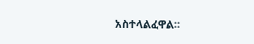አስተላልፈዋል።